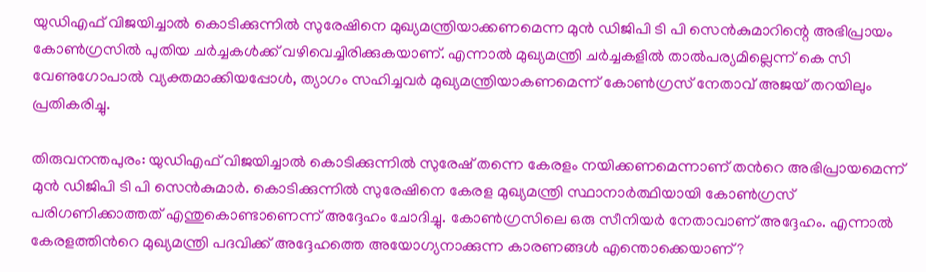യുഡിഎഫ് വിജയിച്ചാൽ കൊടിക്കുന്നിൽ സുരേഷിനെ മുഖ്യമന്ത്രിയാക്കണമെന്ന മുൻ ഡിജിപി ടി പി സെൻകുമാറിന്റെ അഭിപ്രായം കോൺഗ്രസിൽ പുതിയ ചർച്ചകൾക്ക് വഴിവെച്ചിരിക്കുകയാണ്. എന്നാൽ മുഖ്യമന്ത്രി ചർച്ചകളിൽ താൽപര്യമില്ലെന്ന് കെ സി വേണുഗോപാൽ വ്യക്തമാക്കിയപ്പോൾ, ത്യാഗം സഹിച്ചവർ മുഖ്യമന്ത്രിയാകണമെന്ന് കോൺഗ്രസ് നേതാവ് അജയ് തറയിലും പ്രതികരിച്ചു.

തിരുവനന്തപുരം: യുഡിഎഫ് വിജയിച്ചാൽ കൊടിക്കുന്നിൽ സുരേഷ് തന്നെ കേരളം നയിക്കണമെന്നാണ് തന്‍റെ അഭിപ്രായമെന്ന് മുൻ ഡിജിപി ടി പി സെൻകുമാർ. കൊടിക്കുന്നിൽ സുരേഷിനെ കേരള മുഖ്യമന്ത്രി സ്ഥാനാർത്ഥിയായി കോൺഗ്രസ് പരിഗണിക്കാത്തത് എന്തുകൊണ്ടാണെന്ന് അദ്ദേഹം ചോദിച്ചു. കോൺഗ്രസിലെ ഒരു സീനിയർ നേതാവാണ് അദ്ദേഹം. എന്നാൽ കേരളത്തിന്‍റെ മുഖ്യമന്ത്രി പദവിക്ക് അദ്ദേഹത്തെ അയോഗ്യനാക്കുന്ന കാരണങ്ങൾ എന്തൊക്കെയാണ്?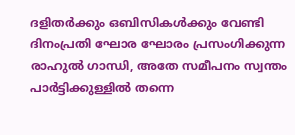ദളിതർക്കും ഒബിസികൾക്കും വേണ്ടി ദിനംപ്രതി ഘോര ഘോരം പ്രസംഗിക്കുന്ന രാഹുൽ ഗാന്ധി, അതേ സമീപനം സ്വന്തം പാർട്ടിക്കുള്ളിൽ തന്നെ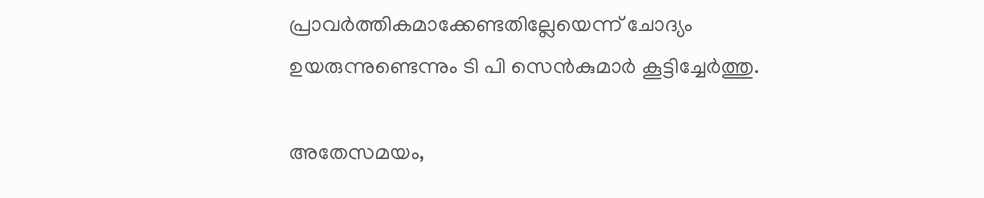പ്രാവർത്തികമാക്കേണ്ടതില്ലേയെന്ന് ചോദ്യം ഉയരുന്നുണ്ടെന്നും ടി പി സെൻകുമാർ കൂട്ടിച്ചേർത്തു.

അതേസമയം,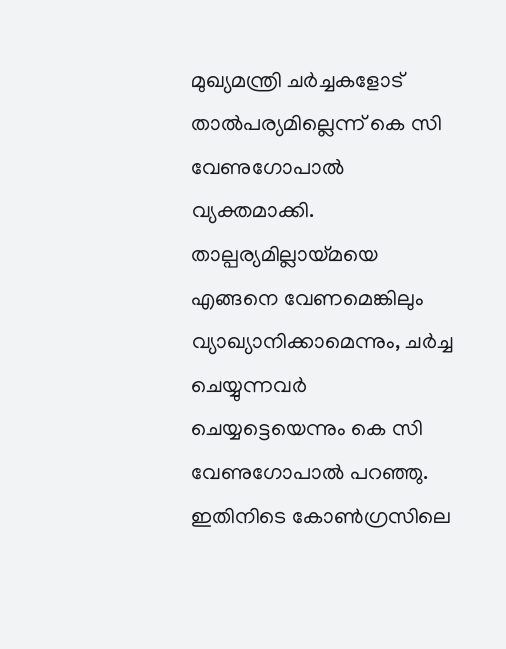മുഖ്യമന്ത്രി ചർച്ചകളോട് താൽപര്യമില്ലെന്ന് കെ സി വേണുഗോപാൽ വ്യക്തമാക്കി. താല്പര്യമില്ലായ്മയെ എങ്ങനെ വേണമെങ്കിലും വ്യാഖ്യാനിക്കാമെന്നും, ചർച്ച ചെയ്യുന്നവർ ചെയ്യട്ടെയെന്നും കെ സി വേണുഗോപാൽ പറഞ്ഞു. ഇതിനിടെ കോൺഗ്രസിലെ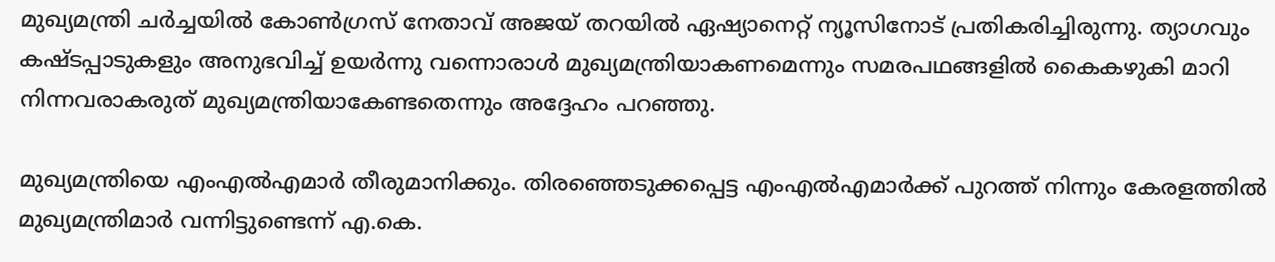മുഖ്യമന്ത്രി ചർച്ചയിൽ കോൺഗ്രസ് നേതാവ് അജയ് തറയില്‍ ഏഷ്യാനെറ്റ് ന്യൂസിനോട് പ്രതികരിച്ചിരുന്നു. ത്യാഗവും കഷ്ടപ്പാടുകളും അനുഭവിച്ച് ഉയര്‍ന്നു വന്നൊരാള്‍ മുഖ്യമന്ത്രിയാകണമെന്നും സമരപഥങ്ങളില്‍ കൈകഴുകി മാറി നിന്നവരാകരുത് മുഖ്യമന്ത്രിയാകേണ്ടതെന്നും അദ്ദേഹം പറഞ്ഞു.

മുഖ്യമന്ത്രിയെ എംഎല്‍എമാര്‍ തീരുമാനിക്കും. തിരഞ്ഞെടുക്കപ്പെട്ട എംഎൽഎമാർക്ക് പുറത്ത് നിന്നും കേരളത്തിൽ മുഖ്യമന്ത്രിമാർ വന്നിട്ടുണ്ടെന്ന് എ.കെ.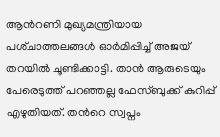ആന്‍റണി മുഖ്യമന്ത്രിയായ പശ്‌ചാത്തലങ്ങൾ ഓർമിപ്പിച്ച് അജയ് തറയിൽ ചൂണ്ടിക്കാട്ടി. താന്‍ ആരുടെയും പേരെടുത്ത് പറഞ്ഞല്ല ഫേസ്ബുക്ക് കുറിപ്പ് എഴുതിയത്. തന്‍റെ സ്വപ്നം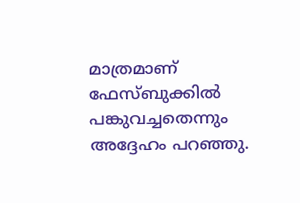മാത്രമാണ് ഫേസ്ബുക്കിൽ പങ്കുവച്ചതെന്നും അദ്ദേഹം പറഞ്ഞു.